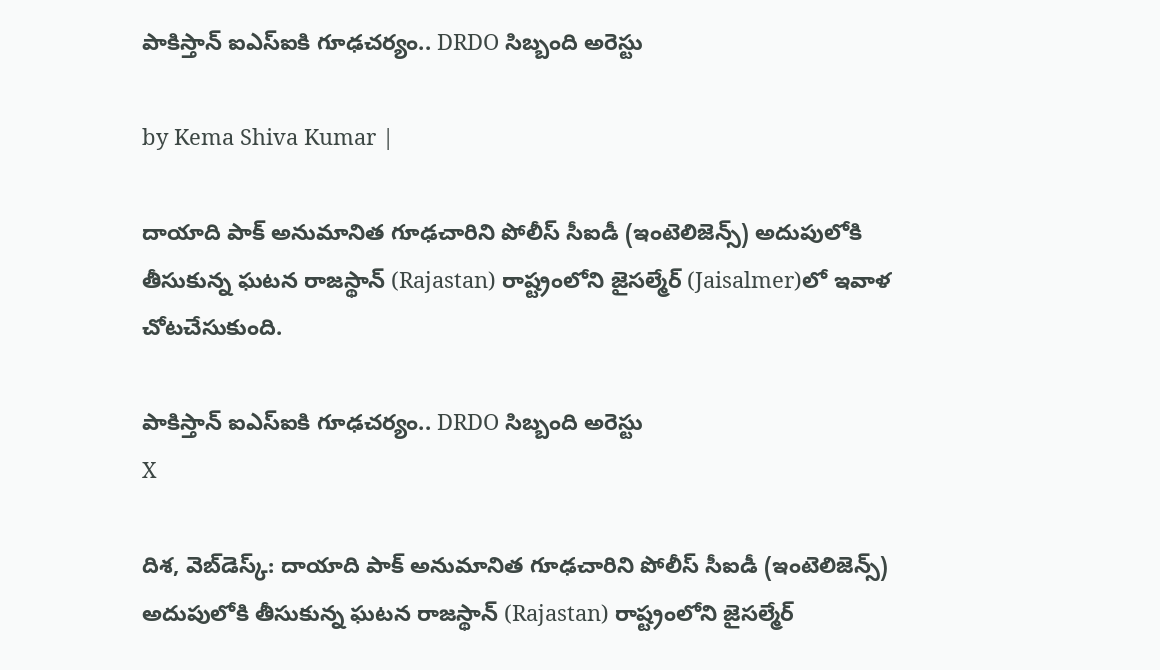పాకిస్తాన్ ఐఎస్‌ఐకి గూఢచర్యం.. DRDO సిబ్బంది అరెస్టు

by Kema Shiva Kumar |

దాయాది పాక్ అనుమానిత గూఢచారిని పోలీస్ సీఐడీ (ఇంటెలిజెన్స్) అదుపులోకి తీసుకున్న ఘటన రాజస్థాన్ (Rajastan) రాష్ట్రంలోని జైసల్మేర్‌ (Jaisalmer)లో ఇవాళ చోటచేసుకుంది.

పాకిస్తాన్ ఐఎస్‌ఐకి గూఢచర్యం.. DRDO సిబ్బంది అరెస్టు
X

దిశ, వెబ్‌డెస్క్: దాయాది పాక్ అనుమానిత గూఢచారిని పోలీస్ సీఐడీ (ఇంటెలిజెన్స్) అదుపులోకి తీసుకున్న ఘటన రాజస్థాన్ (Rajastan) రాష్ట్రంలోని జైసల్మేర్‌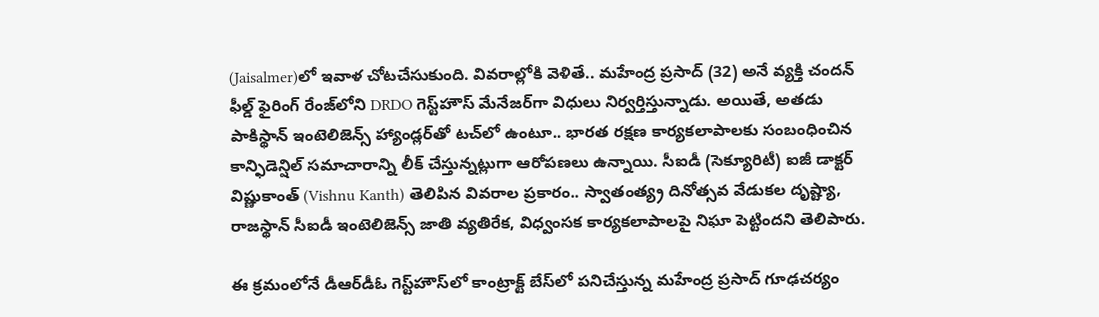(Jaisalmer)లో ఇవాళ చోటచేసుకుంది. వివరాల్లోకి వెళితే.. మహేంద్ర ప్రసాద్ (32) అనే వ్యక్తి చందన్ ఫీల్డ్ ఫైరింగ్ రేంజ్‌లోని DRDO గెస్ట్‌హౌస్ మేనేజర్‌గా విధులు నిర్వర్తిస్తున్నాడు. అయితే, అతడు పాకిస్థాన్ ఇంటెలిజెన్స్ హ్యాండ్లర్‌తో టచ్‌లో ఉంటూ.. భారత రక్షణ కార్యకలాపాలకు సంబంధించిన కాన్ఫిడెన్షిల్ సమాచారాన్ని లీక్ చేస్తున్నట్లుగా ఆరోపణలు ఉన్నాయి. సీఐడీ (సెక్యూరిటీ) ఐజీ డాక్టర్ విష్ణుకాంత్ (Vishnu Kanth) తెలిపిన వివరాల ప్రకారం.. స్వాతంత్య్ర దినోత్సవ వేడుకల దృష్ట్యా, రాజస్థాన్ సీఐడీ ఇంటెలిజెన్స్ జాతి వ్యతిరేక, విధ్వంసక కార్యకలాపాలపై నిఘా పెట్టిందని తెలిపారు.

ఈ క్రమంలోనే డీఆర్‌డీఓ గెస్ట్‌హౌస్‌లో కాంట్రాక్ట్ బేస్‌‌లో పనిచేస్తున్న మహేంద్ర ప్రసాద్ గూఢచర్యం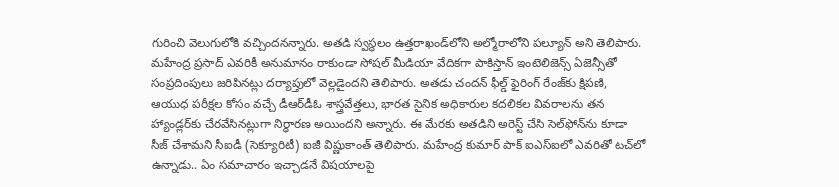గురించి వెలుగులోకి వచ్చిందనన్నారు. అతడి స్వస్థలం ఉత్తరాఖండ్‌లోని అల్మోరాలోని పల్యూన్ అని తెలిపారు. మహేంద్ర ప్రసాద్ ఎవరికీ అనుమానం రాకుండా సోషల్ మీడియా వేదికగా పాకిస్తాన్ ఇంటెలిజెన్స్ ఏజెన్సీతో సంప్రదింపులు జరిపినట్లు దర్యాప్తులో వెల్లడైందని తెలిపారు. అతడు చందన్ ఫీల్డ్ ఫైరింగ్ రేంజ్‌కు క్షిపణి, ఆయుధ పరీక్షల కోసం వచ్చే డీఆర్‌డీఓ శాస్త్రవేత్తలు, భారత సైనిక అధికారుల కదలికల వివరాలను తన హ్యాండ్లర్‌కు చేరవేసినట్లుగా నిర్ధారణ అయిందని అన్నారు. ఈ మేరకు అతడిని అరెస్ట్ చేసి సెల్‌ఫోన్‌ను కూడా సీజ్ చేశామని సీఐడీ (సెక్యూరిటీ) ఐజీ విష్ణుకాంత్ తెలిపారు. మహేంద్ర కుమార్ పాక్ ఐఎస్ఐ‌లో ఎవరితో టచ్‌లో ఉన్నాడు.. ఏం సమాచారం ఇచ్చాడనే విషయాలపై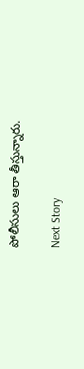పోలీసులు ఆరా తీస్తున్నారు.

Next Story